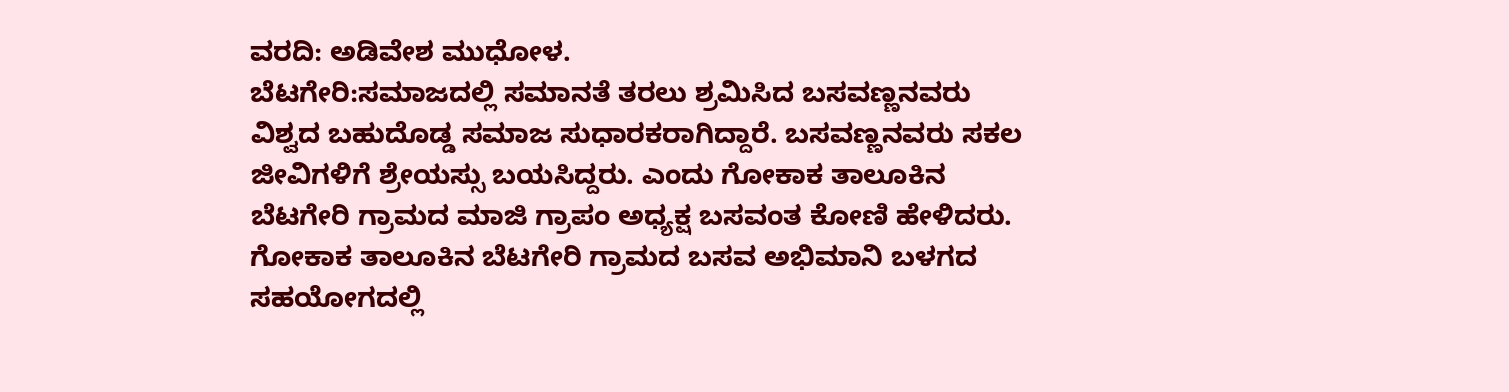ವರದಿ: ಅಡಿವೇಶ ಮುಧೋಳ.
ಬೆಟಗೇರಿ:ಸಮಾಜದಲ್ಲಿ ಸಮಾನತೆ ತರಲು ಶ್ರಮಿಸಿದ ಬಸವಣ್ಣನವರು ವಿಶ್ವದ ಬಹುದೊಡ್ಡ ಸಮಾಜ ಸುಧಾರಕರಾಗಿದ್ದಾರೆ. ಬಸವಣ್ಣನವರು ಸಕಲ ಜೀವಿಗಳಿಗೆ ಶ್ರೇಯಸ್ಸು ಬಯಸಿದ್ದರು. ಎಂದು ಗೋಕಾಕ ತಾಲೂಕಿನ ಬೆಟಗೇರಿ ಗ್ರಾಮದ ಮಾಜಿ ಗ್ರಾಪಂ ಅಧ್ಯಕ್ಷ ಬಸವಂತ ಕೋಣಿ ಹೇಳಿದರು.
ಗೋಕಾಕ ತಾಲೂಕಿನ ಬೆಟಗೇರಿ ಗ್ರಾಮದ ಬಸವ ಅಭಿಮಾನಿ ಬಳಗದ ಸಹಯೋಗದಲ್ಲಿ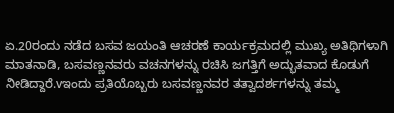ಏ.20ರಂದು ನಡೆದ ಬಸವ ಜಯಂತಿ ಆಚರಣೆ ಕಾರ್ಯಕ್ರಮದಲ್ಲಿ ಮುಖ್ಯ ಅತಿಥಿಗಳಾಗಿ ಮಾತನಾಡಿ, ಬಸವಣ್ಣನವರು ವಚನಗಳನ್ನು ರಚಿಸಿ ಜಗತ್ತಿಗೆ ಅದ್ಭುತವಾದ ಕೊಡುಗೆ ನೀಡಿದ್ದಾರೆ.vಇಂದು ಪ್ರತಿಯೊಬ್ಬರು ಬಸವಣ್ಣನವರ ತತ್ವಾದರ್ಶಗಳನ್ನು ತಮ್ಮ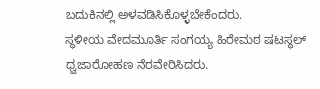ಬದುಕಿನಲ್ಲಿ ಅಳವಡಿಸಿಕೊಳ್ಳಬೇಕೆಂದರು.
ಸ್ಥಳೀಯ ವೇದಮೂರ್ತಿ ಸಂಗಯ್ಯ ಹಿರೇಮಠ ಷಟಸ್ಥಲ್
ಧ್ವಜಾರೋಹಣ ನೆರವೇರಿಸಿದರು.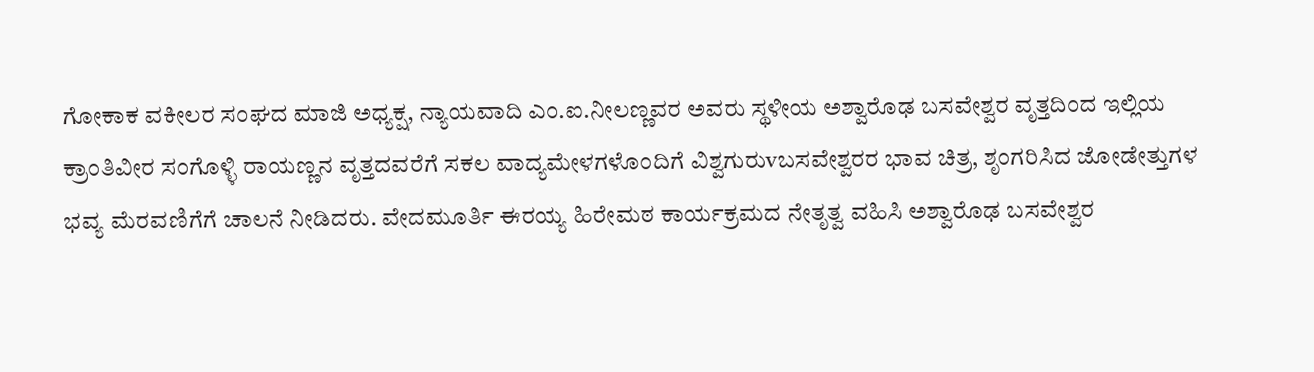ಗೋಕಾಕ ವಕೀಲರ ಸಂಘದ ಮಾಜಿ ಅಧ್ಯಕ್ಷ, ನ್ಯಾಯವಾದಿ ಎಂ.ಐ.ನೀಲಣ್ಣವರ ಅವರು ಸ್ಥಳೀಯ ಅಶ್ವಾರೊಢ ಬಸವೇಶ್ವರ ವೃತ್ತದಿಂದ ಇಲ್ಲಿಯ ಕ್ರಾಂತಿವೀರ ಸಂಗೊಳ್ಳಿ ರಾಯಣ್ಣನ ವೃತ್ತದವರೆಗೆ ಸಕಲ ವಾದ್ಯಮೇಳಗಳೊಂದಿಗೆ ವಿಶ್ವಗುರುvಬಸವೇಶ್ವರರ ಭಾವ ಚಿತ್ರ, ಶೃಂಗರಿಸಿದ ಜೋಡೇತ್ತುಗಳ ಭವ್ಯ ಮೆರವಣಿಗೆಗೆ ಚಾಲನೆ ನೀಡಿದರು. ವೇದಮೂರ್ತಿ ಈರಯ್ಯ ಹಿರೇಮಠ ಕಾರ್ಯಕ್ರಮದ ನೇತೃತ್ವ ವಹಿಸಿ ಅಶ್ವಾರೊಢ ಬಸವೇಶ್ವರ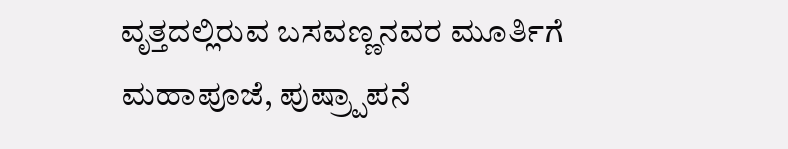ವೃತ್ತದಲ್ಲಿರುವ ಬಸವಣ್ಣನವರ ಮೂರ್ತಿಗೆ ಮಹಾಪೂಜೆ, ಪುಷ್ರ್ಪಾಪನೆ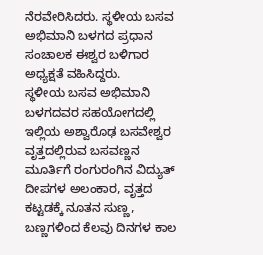ನೆರವೇರಿಸಿದರು. ಸ್ಥಳೀಯ ಬಸವ ಅಭಿಮಾನಿ ಬಳಗದ ಪ್ರಧಾನ ಸಂಚಾಲಕ ಈಶ್ವರ ಬಳಿಗಾರ ಅಧ್ಯಕ್ಷತೆ ವಹಿಸಿದ್ದರು.
ಸ್ಥಳೀಯ ಬಸವ ಅಭಿಮಾನಿ ಬಳಗದವರ ಸಹಯೋಗದಲ್ಲಿ ಇಲ್ಲಿಯ ಅಶ್ವಾರೊಢ ಬಸವೇಶ್ವರ ವೃತ್ತದಲ್ಲಿರುವ ಬಸವಣ್ಣನ ಮೂರ್ತಿಗೆ ರಂಗುರಂಗಿನ ವಿದ್ಯುತ್ ದೀಪಗಳ ಅಲಂಕಾರ, ವೃತ್ತದ ಕಟ್ಟಡಕ್ಕೆ ನೂತನ ಸುಣ್ಣ, ಬಣ್ಣಗಳಿಂದ ಕೆಲವು ದಿನಗಳ ಕಾಲ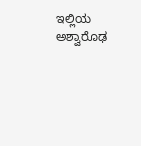ಇಲ್ಲಿಯ ಅಶ್ವಾರೊಢ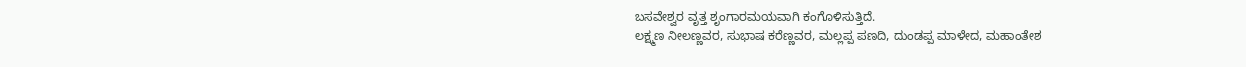ಬಸವೇಶ್ವರ ವೃತ್ತ ಶೃಂಗಾರಮಯವಾಗಿ ಕಂಗೊಳಿಸುತ್ತಿದೆ.
ಲಕ್ಷ್ಮಣ ನೀಲಣ್ಣವರ, ಸುಭಾಷ ಕರೆಣ್ಣವರ, ಮಲ್ಲಪ್ಪ ಪಣದಿ, ದುಂಡಪ್ಪ ಮಾಳೇದ, ಮಹಾಂತೇಶ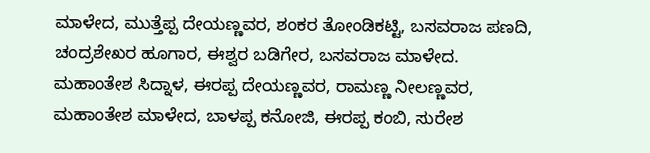ಮಾಳೇದ, ಮುತ್ತೆಪ್ಪ ದೇಯಣ್ಣವರ, ಶಂಕರ ತೋಂಡಿಕಟ್ಟಿ, ಬಸವರಾಜ ಪಣದಿ, ಚಂದ್ರಶೇಖರ ಹೂಗಾರ, ಈಶ್ವರ ಬಡಿಗೇರ, ಬಸವರಾಜ ಮಾಳೇದ. ಮಹಾಂತೇಶ ಸಿದ್ನಾಳ, ಈರಪ್ಪ ದೇಯಣ್ಣವರ, ರಾಮಣ್ಣ ನೀಲಣ್ಣವರ, ಮಹಾಂತೇಶ ಮಾಳೇದ, ಬಾಳಪ್ಪ ಕನೋಜಿ, ಈರಪ್ಪ ಕಂಬಿ, ಸುರೇಶ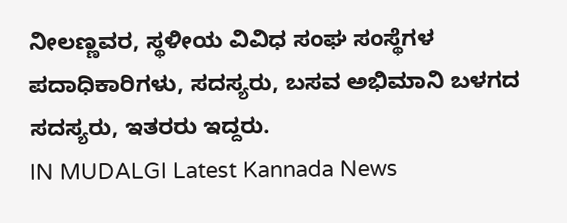ನೀಲಣ್ಣವರ, ಸ್ಥಳೀಯ ವಿವಿಧ ಸಂಘ ಸಂಸ್ಥೆಗಳ ಪದಾಧಿಕಾರಿಗಳು, ಸದಸ್ಯರು, ಬಸವ ಅಭಿಮಾನಿ ಬಳಗದ ಸದಸ್ಯರು, ಇತರರು ಇದ್ದರು.
IN MUDALGI Latest Kannada News